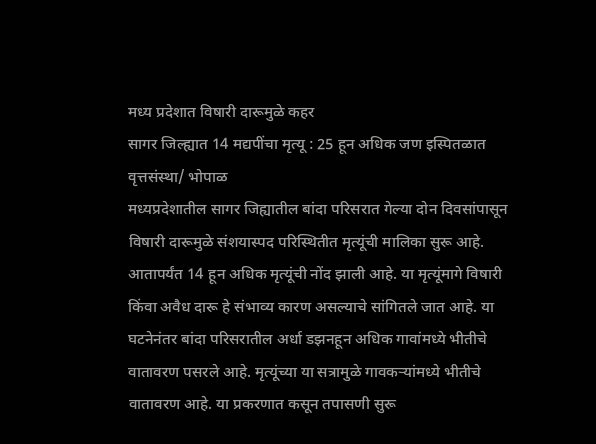मध्य प्रदेशात विषारी दारूमुळे कहर
सागर जिल्ह्यात 14 मद्यपींचा मृत्यू : 25 हून अधिक जण इस्पितळात
वृत्तसंस्था/ भोपाळ
मध्यप्रदेशातील सागर जिह्यातील बांदा परिसरात गेल्या दोन दिवसांपासून विषारी दारूमुळे संशयास्पद परिस्थितीत मृत्यूंची मालिका सुरू आहे. आतापर्यंत 14 हून अधिक मृत्यूंची नोंद झाली आहे. या मृत्यूंमागे विषारी किंवा अवैध दारू हे संभाव्य कारण असल्याचे सांगितले जात आहे. या घटनेनंतर बांदा परिसरातील अर्धा डझनहून अधिक गावांमध्ये भीतीचे वातावरण पसरले आहे. मृत्यूंच्या या सत्रामुळे गावकऱ्यांमध्ये भीतीचे वातावरण आहे. या प्रकरणात कसून तपासणी सुरू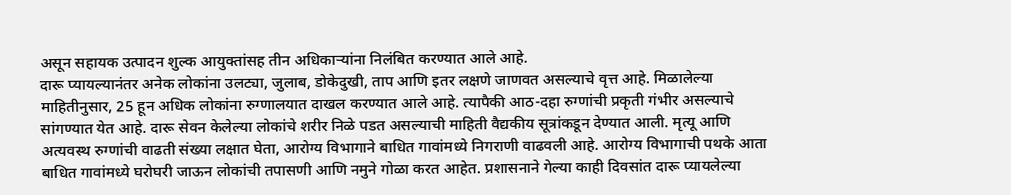असून सहायक उत्पादन शुल्क आयुक्तांसह तीन अधिकाऱ्यांना निलंबित करण्यात आले आहे.
दारू प्यायल्यानंतर अनेक लोकांना उलट्या, जुलाब, डोकेदुखी, ताप आणि इतर लक्षणे जाणवत असल्याचे वृत्त आहे. मिळालेल्या माहितीनुसार, 25 हून अधिक लोकांना रुग्णालयात दाखल करण्यात आले आहे. त्यापैकी आठ-दहा रुग्णांची प्रकृती गंभीर असल्याचे सांगण्यात येत आहे. दारू सेवन केलेल्या लोकांचे शरीर निळे पडत असल्याची माहिती वैद्यकीय सूत्रांकडून देण्यात आली. मृत्यू आणि अत्यवस्थ रुग्णांची वाढती संख्या लक्षात घेता, आरोग्य विभागाने बाधित गावांमध्ये निगराणी वाढवली आहे. आरोग्य विभागाची पथके आता बाधित गावांमध्ये घरोघरी जाऊन लोकांची तपासणी आणि नमुने गोळा करत आहेत. प्रशासनाने गेल्या काही दिवसांत दारू प्यायलेल्या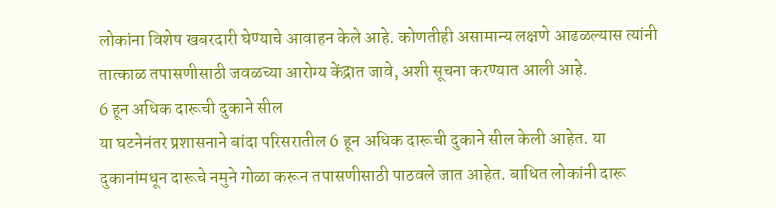लोकांना विशेष खबरदारी घेण्याचे आवाहन केले आहे. कोणतीही असामान्य लक्षणे आढळल्यास त्यांनी तात्काळ तपासणीसाठी जवळच्या आरोग्य केंद्रात जावे, अशी सूचना करण्यात आली आहे.
6 हून अधिक दारूची दुकाने सील
या घटनेनंतर प्रशासनाने बांदा परिसरातील 6 हून अधिक दारूची दुकाने सील केली आहेत. या दुकानांमधून दारूचे नमुने गोळा करून तपासणीसाठी पाठवले जात आहेत. बाधित लोकांनी दारू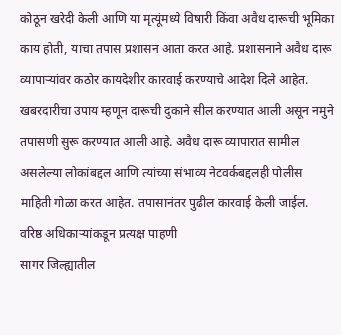कोठून खरेदी केली आणि या मृत्यूंमध्ये विषारी किंवा अवैध दारूची भूमिका काय होती, याचा तपास प्रशासन आता करत आहे. प्रशासनाने अवैध दारू व्यापाऱ्यांवर कठोर कायदेशीर कारवाई करण्याचे आदेश दिले आहेत. खबरदारीचा उपाय म्हणून दारूची दुकाने सील करण्यात आली असून नमुने तपासणी सुरू करण्यात आली आहे. अवैध दारू व्यापारात सामील असलेल्या लोकांबद्दल आणि त्यांच्या संभाव्य नेटवर्कबद्दलही पोलीस माहिती गोळा करत आहेत. तपासानंतर पुढील कारवाई केली जाईल.
वरिष्ठ अधिकाऱ्यांकडून प्रत्यक्ष पाहणी
सागर जिल्ह्यातील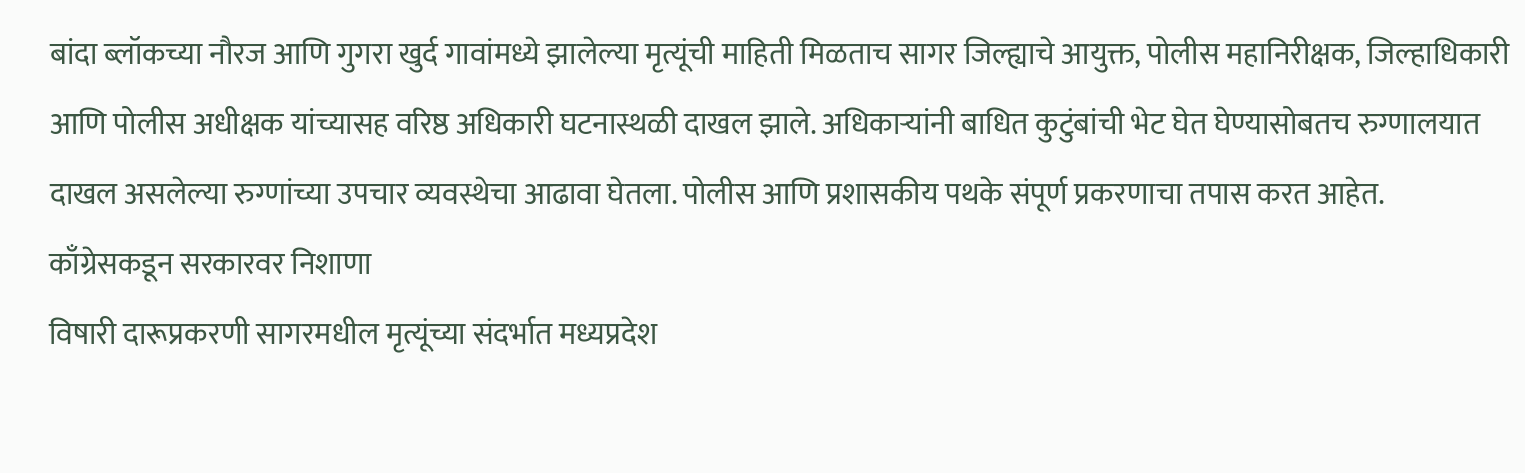बांदा ब्लॉकच्या नौरज आणि गुगरा खुर्द गावांमध्ये झालेल्या मृत्यूंची माहिती मिळताच सागर जिल्ह्याचे आयुक्त, पोलीस महानिरीक्षक, जिल्हाधिकारी आणि पोलीस अधीक्षक यांच्यासह वरिष्ठ अधिकारी घटनास्थळी दाखल झाले. अधिकाऱ्यांनी बाधित कुटुंबांची भेट घेत घेण्यासोबतच रुग्णालयात दाखल असलेल्या रुग्णांच्या उपचार व्यवस्थेचा आढावा घेतला. पोलीस आणि प्रशासकीय पथके संपूर्ण प्रकरणाचा तपास करत आहेत.
काँग्रेसकडून सरकारवर निशाणा
विषारी दारूप्रकरणी सागरमधील मृत्यूंच्या संदर्भात मध्यप्रदेश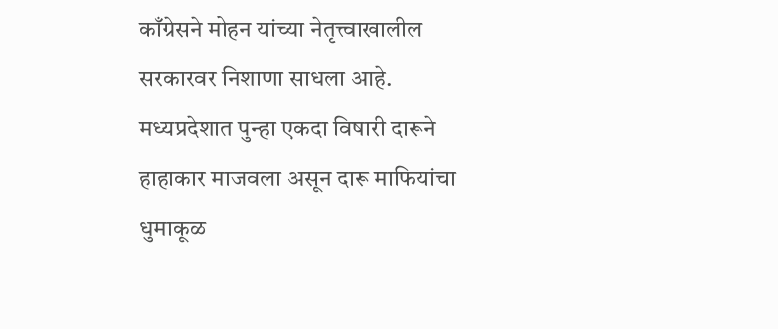काँग्रेसने मोहन यांच्या नेतृत्त्वाखालील सरकारवर निशाणा साधला आहे. मध्यप्रदेशात पुन्हा एकदा विषारी दारूने हाहाकार माजवला असून दारू माफियांचा धुमाकूळ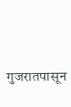गुजरातपासून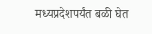मध्यप्रदेशपर्यंत बळी घेत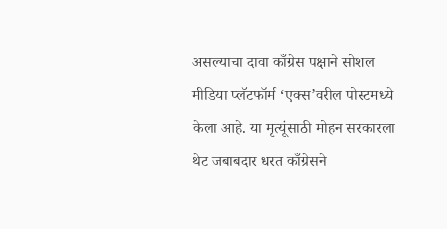असल्याचा दावा काँग्रेस पक्षाने सोशल मीडिया प्लॅटफॉर्म ‘एक्स’वरील पोस्टमध्ये केला आहे. या मृत्यूंसाठी मोहन सरकारला थेट जबाबदार धरत काँग्रेसने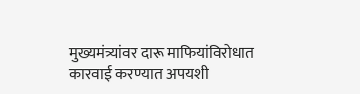मुख्यमंत्र्यांवर दारू माफियांविरोधात कारवाई करण्यात अपयशी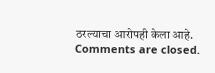ठरल्याचा आरोपही केला आहे.
Comments are closed.